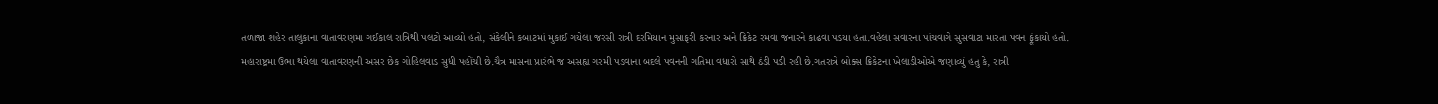તળાજા શહેર તાલુકાના વાતાવરણમા ગઈકાલ રાત્રિથી પલટો આવ્યો હતો, સંકેલીને કબાટમાં મુકાઈ ગયેલા જરસી રાત્રી દરમિયાન મુસાફરી કરનાર અને ક્રિકેટ રમવા જનારને કાઢવા પડયા હતા.વહેલા સવારના પાંચવાગે સુસવાટા મારતા પવન ફૂંકાયો હતો.
મહારાષ્ટ્રમા ઉભા થયેલા વાતાવરણની અસર છેક ગોહિલવાડ સુધી પહોંચી છે.ચૈત્ર માસના પ્રારંભે જ અસહ્ય ગરમી પડવાના બદલે પવનની ગતિમા વધારો સાથે ઠંડી પડી રહી છે.ગતરાત્રે બોક્સ ક્રિકેટના ખેલાડીઓએ જણાવ્યું હતુ કે, રાત્રી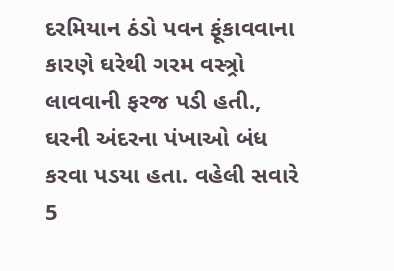દરમિયાન ઠંડો પવન ફૂંકાવવાના કારણે ઘરેથી ગરમ વસ્ત્ર્રો લાવવાની ફરજ પડી હતી., ઘરની અંદરના પંખાઓ બંધ કરવા પડયા હતા. વહેલી સવારે 5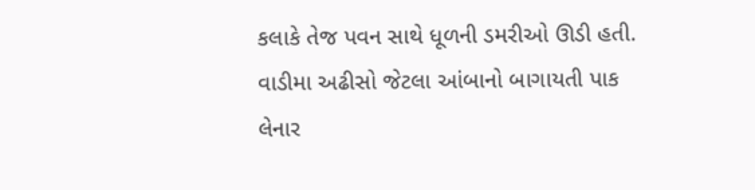કલાકે તેજ પવન સાથે ધૂળની ડમરીઓ ઊડી હતી. વાડીમા અઢીસો જેટલા આંબાનો બાગાયતી પાક લેનાર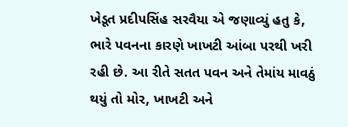ખેડૂત પ્રદીપસિંહ સરવૈયા એ જણાવ્યું હતુ કે, ભારે પવનના કારણે ખાખટી આંબા પરથી ખરી રહી છે. આ રીતે સતત પવન અને તેમાંય માવઠું થયું તો મોર, ખાખટી અને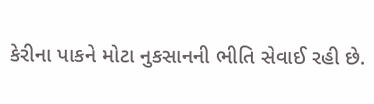કેરીના પાકને મોટા નુકસાનની ભીતિ સેવાઈ રહી છે.